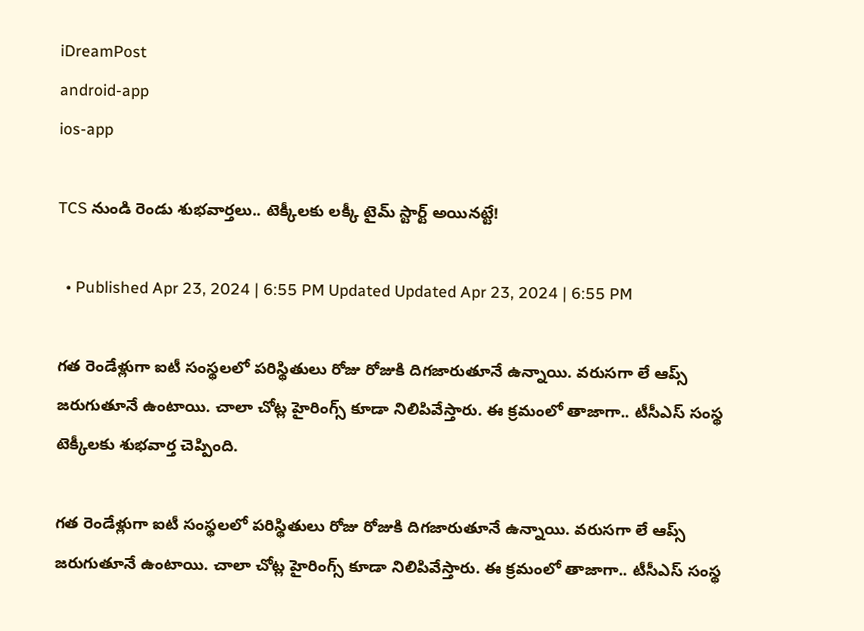iDreamPost
android-app
ios-app

TCS నుండి రెండు శుభవార్తలు.. టెక్కీలకు లక్కీ టైమ్ స్టార్ట్ అయినట్టే!

  • Published Apr 23, 2024 | 6:55 PM Updated Updated Apr 23, 2024 | 6:55 PM

గత రెండేళ్లుగా ఐటీ సంస్థలలో పరిస్థితులు రోజు రోజుకి దిగజారుతూనే ఉన్నాయి. వరుసగా లే ఆప్స్ జరుగుతూనే ఉంటాయి. చాలా చోట్ల హైరింగ్స్ కూడా నిలిపివేస్తారు. ఈ క్రమంలో తాజాగా.. టీసీఎస్ సంస్థ టెక్కీలకు శుభవార్త చెప్పింది.

గత రెండేళ్లుగా ఐటీ సంస్థలలో పరిస్థితులు రోజు రోజుకి దిగజారుతూనే ఉన్నాయి. వరుసగా లే ఆప్స్ జరుగుతూనే ఉంటాయి. చాలా చోట్ల హైరింగ్స్ కూడా నిలిపివేస్తారు. ఈ క్రమంలో తాజాగా.. టీసీఎస్ సంస్థ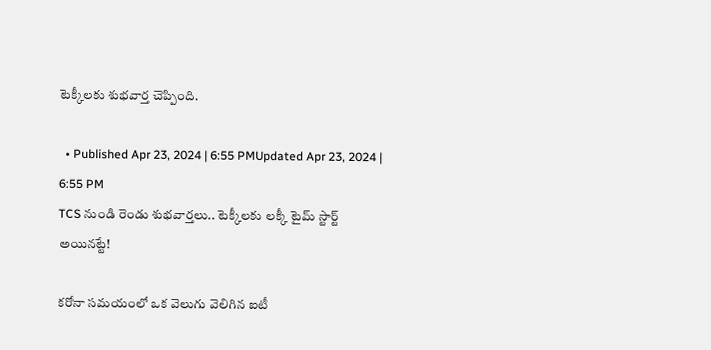టెక్కీలకు శుభవార్త చెప్పింది.

  • Published Apr 23, 2024 | 6:55 PMUpdated Apr 23, 2024 | 6:55 PM
TCS నుండి రెండు శుభవార్తలు.. టెక్కీలకు లక్కీ టైమ్ స్టార్ట్ అయినట్టే!

కరోనా సమయంలో ఒక వెలుగు వెలిగిన ఐటీ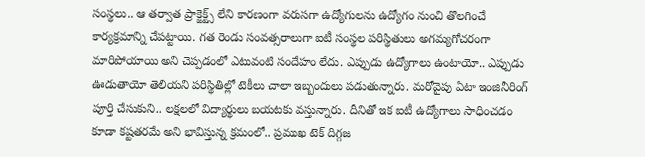సంస్థలు.. ఆ తర్వాత ప్రాక్జెక్ట్స్ లేని కారణంగా వరుసగా ఉద్యోగులను ఉద్యోగం నుంచి తొలగించే కార్యక్రమాన్ని చేపట్టాయి. గత రెండు సంవత్సరాలుగా ఐటీ సంస్థల పరిస్థితులు అగమ్యగోచరంగా మారిపోయాయి అని చెప్పడంలో ఎటువంటి సందేహం లేదు. ఎప్పుడు ఉద్యోగాలు ఉంటాయో.. ఎప్పుడు ఊడుతాయో తెలియని పరిస్థితిల్లో టెకీలు చాలా ఇబ్బందులు పడుతున్నారు. మరోవైపు ఏటా ఇంజినీరింగ్ పూర్తి చేసుకుని.. లక్షలలో విద్యార్థులు బయటకు వస్తున్నారు. దీనితో ఇక ఐటీ ఉద్యోగాలు సాధించడం కూడా కష్టతరమే అని భావిస్తున్న క్రమంలో.. ప్రముఖ టెక్ దిగ్గజ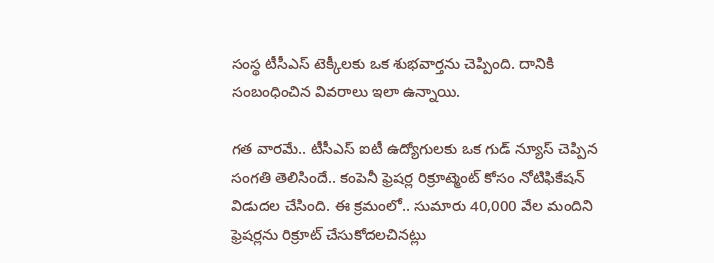సంస్థ టీసీఎస్ టెక్కీలకు ఒక శుభవార్తను చెప్పింది. దానికి సంబంధించిన వివరాలు ఇలా ఉన్నాయి.

గత వారమే.. టీసీఎస్ ఐటీ ఉద్యోగులకు ఒక గుడ్ న్యూస్ చెప్పిన సంగతి తెలిసిందే.. కంపెనీ ఫ్రెషర్ల రిక్రూట్మెంట్ కోసం నోటిఫికేషన్ విడుదల చేసింది. ఈ క్రమంలో.. సుమారు 40,000 వేల మందిని ఫ్రెషర్లను రిక్రూట్ చేసుకోదలచినట్లు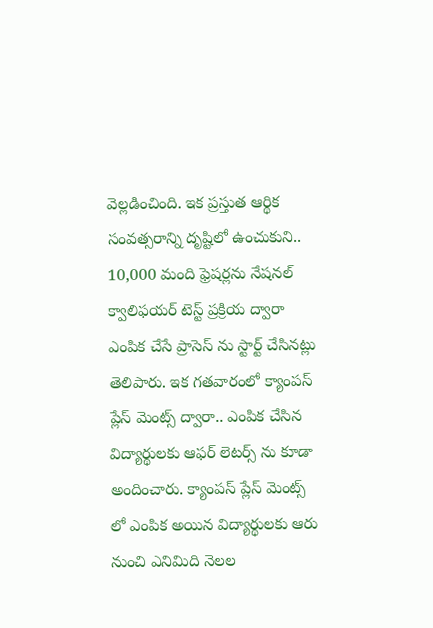వెల్లడించింది. ఇక ప్రస్తుత ఆర్థిక సంవత్సరాన్ని దృష్టిలో ఉంచుకుని.. 10,000 మంది ఫ్రెషర్లను నేషనల్‌ క్వాలిఫయర్‌ టెస్ట్‌ ప్రక్రియ ద్వారా ఎంపిక చేసే ప్రాసెస్ ను స్టార్ట్ చేసినట్లు తెలిపారు. ఇక గతవారంలో క్యాంపస్ ప్లేస్ మెంట్స్ ద్వారా.. ఎంపిక చేసిన విద్యార్థులకు ఆఫర్ లెటర్స్ ను కూడా అందించారు. క్యాంపస్ ప్లేస్ మెంట్స్ లో ఎంపిక అయిన విద్యార్థులకు ఆరు నుంచి ఎనిమిది నెలల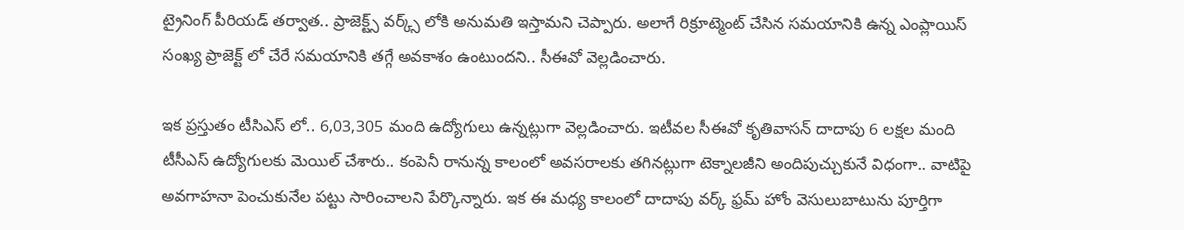ట్రైనింగ్ పీరియడ్ తర్వాత.. ప్రాజెక్ట్స్ వర్క్స్ లోకి అనుమతి ఇస్తామని చెప్పారు. అలాగే రిక్రూట్మెంట్ చేసిన సమయానికి ఉన్న ఎంప్లాయిస్ సంఖ్య ప్రాజెక్ట్ లో చేరే సమయానికి తగ్గే అవకాశం ఉంటుందని.. సీఈవో వెల్లడించారు.

ఇక ప్రస్తుతం టీసిఎస్ లో.. 6,03,305 మంది ఉద్యోగులు ఉన్నట్లుగా వెల్లడించారు. ఇటీవల సీఈవో కృతివాసన్ దాదాపు 6 లక్షల మంది టీసీఎస్ ఉద్యోగులకు మెయిల్ చేశారు.. కంపెనీ రానున్న కాలంలో అవసరాలకు తగినట్లుగా టెక్నాలజీని అందిపుచ్చుకునే విధంగా.. వాటిపై అవగాహనా పెంచుకునేల పట్టు సారించాలని పేర్కొన్నారు. ఇక ఈ మధ్య కాలంలో దాదాపు వర్క్ ఫ్రమ్ హోం వెసులుబాటును పూర్తిగా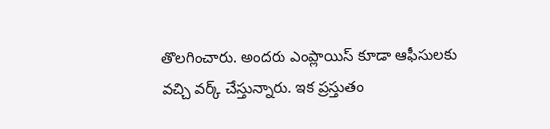తొలగించారు. అందరు ఎంప్లాయిస్ కూడా ఆఫీసులకు వచ్చి వర్క్ చేస్తున్నారు. ఇక ప్రస్తుతం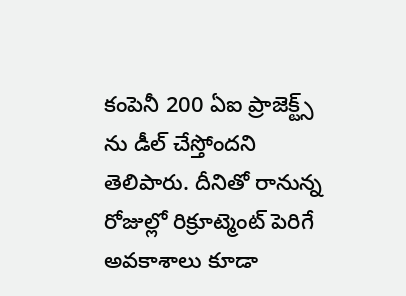కంపెనీ 200 ఏఐ ప్రాజెక్ట్స్ ను డీల్ చేస్తోందని తెలిపారు. దీనితో రానున్న రోజుల్లో రిక్రూట్మెంట్ పెరిగే అవకాశాలు కూడా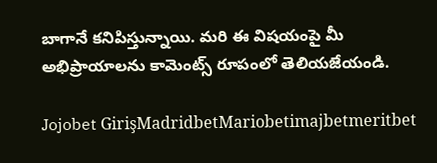బాగానే కనిపిస్తున్నాయి. మరి ఈ విషయంపై మీ అభిప్రాయాలను కామెంట్స్ రూపంలో తెలియజేయండి.

Jojobet GirişMadridbetMariobetimajbetmeritbet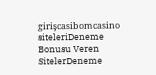girişcasibomcasino siteleriDeneme Bonusu Veren SitelerDeneme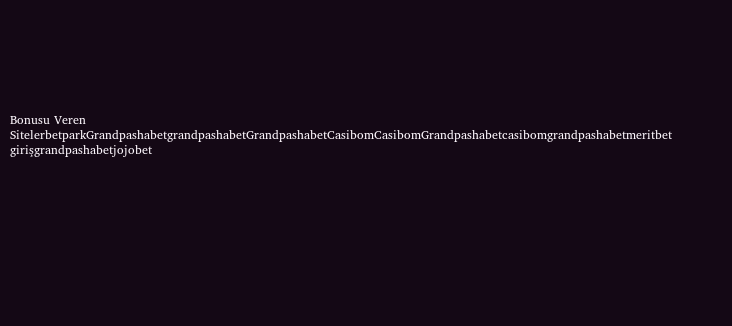Bonusu Veren SitelerbetparkGrandpashabetgrandpashabetGrandpashabetCasibomCasibomGrandpashabetcasibomgrandpashabetmeritbet girişgrandpashabetjojobet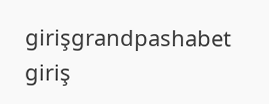girişgrandpashabet giriş